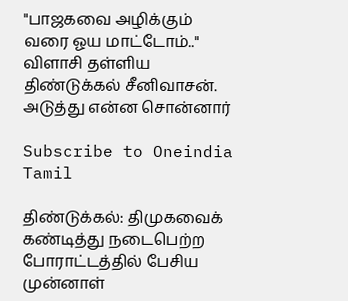"பாஜகவை அழிக்கும் வரை ஓய மாட்டோம்.." விளாசி தள்ளிய திண்டுக்கல் சீனிவாசன். அடுத்து என்ன சொன்னார்

Subscribe to Oneindia Tamil

திண்டுக்கல்: திமுகவைக் கண்டித்து நடைபெற்ற போராட்டத்தில் பேசிய முன்னாள்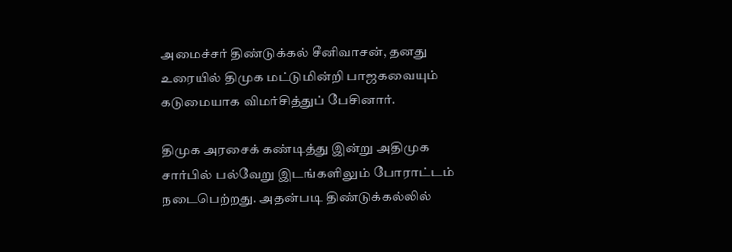அமைச்சர் திண்டுக்கல் சீனிவாசன், தனது உரையில் திமுக மட்டுமின்றி பாஜகவையும் கடுமையாக விமர்சித்துப் பேசினார்.

திமுக அரசைக் கண்டித்து இன்று அதிமுக சார்பில் பல்வேறு இடங்களிலும் போராட்டம் நடைபெற்றது. அதன்படி திண்டுக்கல்லில்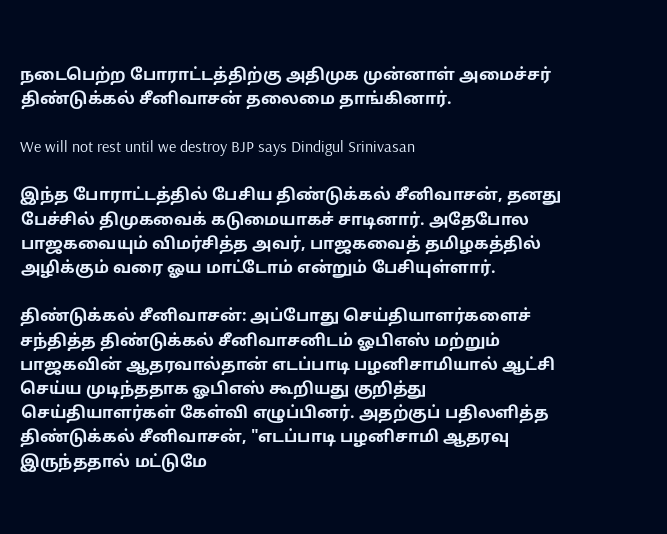நடைபெற்ற போராட்டத்திற்கு அதிமுக முன்னாள் அமைச்சர் திண்டுக்கல் சீனிவாசன் தலைமை தாங்கினார்.

We will not rest until we destroy BJP says Dindigul Srinivasan

இந்த போராட்டத்தில் பேசிய திண்டுக்கல் சீனிவாசன், தனது பேச்சில் திமுகவைக் கடுமையாகச் சாடினார். அதேபோல பாஜகவையும் விமர்சித்த அவர், பாஜகவைத் தமிழகத்தில் அழிக்கும் வரை ஓய மாட்டோம் என்றும் பேசியுள்ளார்.

திண்டுக்கல் சீனிவாசன்: அப்போது செய்தியாளர்களைச் சந்தித்த திண்டுக்கல் சீனிவாசனிடம் ஓபிஎஸ் மற்றும் பாஜகவின் ஆதரவால்தான் எடப்பாடி பழனிசாமியால் ஆட்சி செய்ய முடிந்ததாக ஓபிஎஸ் கூறியது குறித்து செய்தியாளர்கள் கேள்வி எழுப்பினர். அதற்குப் பதிலளித்த திண்டுக்கல் சீனிவாசன், "எடப்பாடி பழனிசாமி ஆதரவு இருந்ததால் மட்டுமே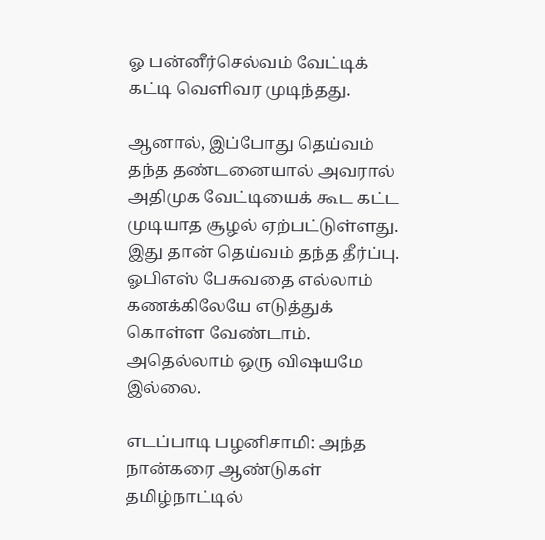ஓ பன்னீர்செல்வம் வேட்டிக் கட்டி வெளிவர முடிந்தது.

ஆனால், இப்போது தெய்வம் தந்த தண்டனையால் அவரால் அதிமுக வேட்டியைக் கூட கட்ட முடியாத சூழல் ஏற்பட்டுள்ளது. இது தான் தெய்வம் தந்த தீர்ப்பு. ஓபிஎஸ் பேசுவதை எல்லாம் கணக்கிலேயே எடுத்துக் கொள்ள வேண்டாம். அதெல்லாம் ஒரு விஷயமே இல்லை.

எடப்பாடி பழனிசாமி: அந்த நான்கரை ஆண்டுகள் தமிழ்நாட்டில்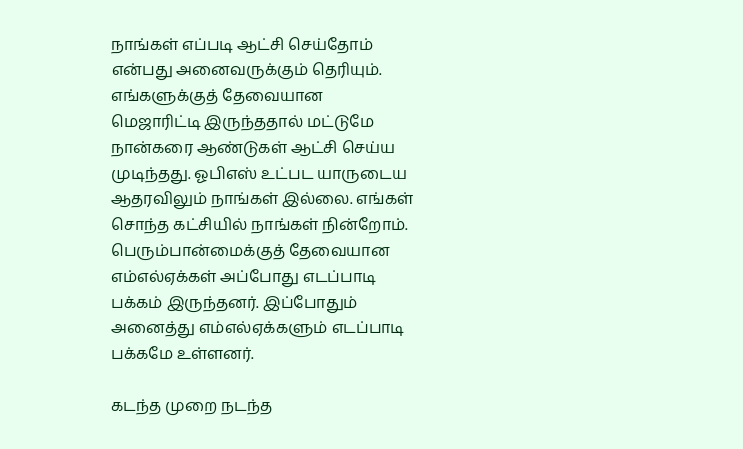நாங்கள் எப்படி ஆட்சி செய்தோம் என்பது அனைவருக்கும் தெரியும். எங்களுக்குத் தேவையான மெஜாரிட்டி இருந்ததால் மட்டுமே நான்கரை ஆண்டுகள் ஆட்சி செய்ய முடிந்தது. ஓபிஎஸ் உட்பட யாருடைய ஆதரவிலும் நாங்கள் இல்லை. எங்கள் சொந்த கட்சியில் நாங்கள் நின்றோம். பெரும்பான்மைக்குத் தேவையான எம்எல்ஏக்கள் அப்போது எடப்பாடி பக்கம் இருந்தனர். இப்போதும் அனைத்து எம்எல்ஏக்களும் எடப்பாடி பக்கமே உள்ளனர்.

கடந்த முறை நடந்த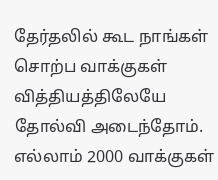தேர்தலில் கூட நாங்கள் சொற்ப வாக்குகள் வித்தியத்திலேயே தோல்வி அடைந்தோம். எல்லாம் 2000 வாக்குகள்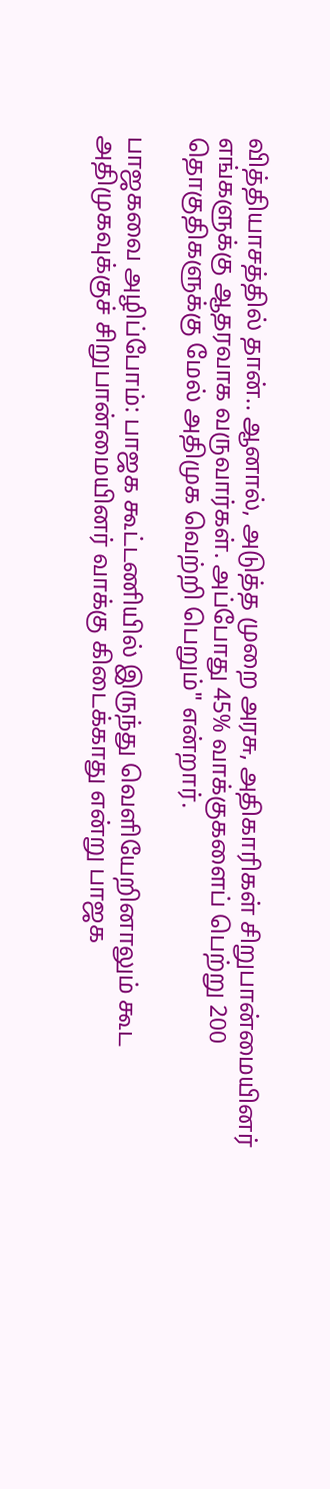வித்தியாசத்தில் தான்.. ஆனால், அடுத்த முறை அரசு, அதிகாரிகள் சிறுபான்மையினர் எங்களுக்கு ஆதரவாக வருவார்கள். அப்போது 45% வாக்குகளைப் பெற்று 200 தொகுதிகளுக்கு மேல் அதிமுக வெற்றி பெறும்" என்றார்.

பாஜகவை அழிப்போம்: பாஜக கூட்டணியில் இருந்து வெளியேறினாலும் கூட அதிமுகவுக்குச் சிறுபான்மையினர் வாக்கு கிடைக்காது என்று பாஜக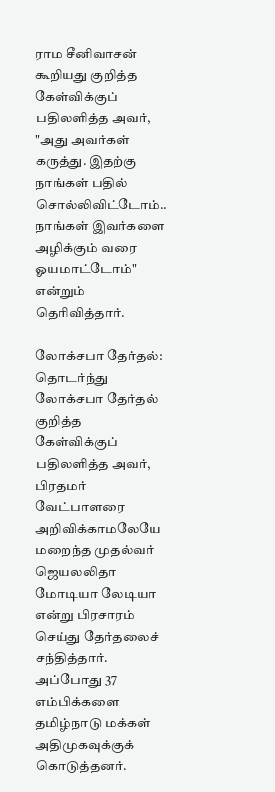ராம சீனிவாசன் கூறியது குறித்த கேள்விக்குப் பதிலளித்த அவர், "அது அவர்கள் கருத்து. இதற்கு நாங்கள் பதில் சொல்லிவிட்டோம்.. நாங்கள் இவர்களை அழிக்கும் வரை ஓயமாட்டோம்" என்றும் தெரிவித்தார்.

லோக்சபா தேர்தல்: தொடர்ந்து லோக்சபா தேர்தல் குறித்த கேள்விக்குப் பதிலளித்த அவர், பிரதமர் வேட்பாளரை அறிவிக்காமலேயே மறைந்த முதல்வர் ஜெயலலிதா மோடியா லேடியா என்று பிரசாரம் செய்து தேர்தலைச் சந்தித்தார். அப்போது 37 எம்பிக்களை தமிழ்நாடு மக்கள் அதிமுகவுக்குக் கொடுத்தனர்.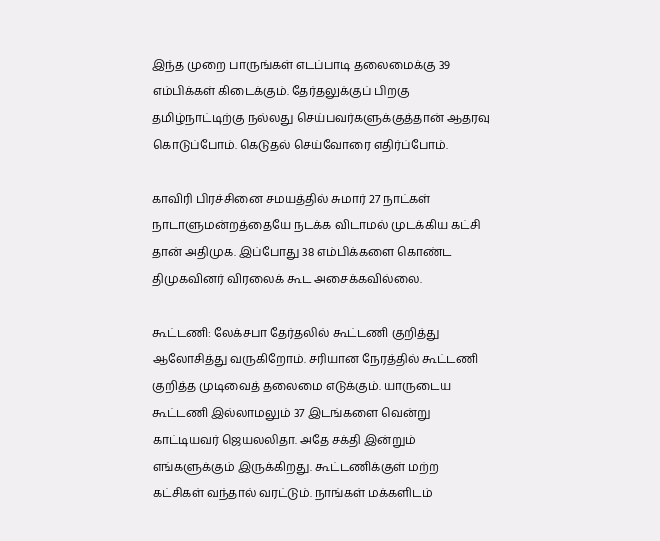இந்த முறை பாருங்கள் எடப்பாடி தலைமைக்கு 39 எம்பிக்கள் கிடைக்கும். தேர்தலுக்குப் பிறகு தமிழ்நாட்டிற்கு நல்லது செய்பவர்களுக்குத்தான் ஆதரவு கொடுப்போம். கெடுதல் செய்வோரை எதிர்ப்போம்.

காவிரி பிரச்சினை சமயத்தில் சுமார் 27 நாட்கள் நாடாளுமன்றத்தையே நடக்க விடாமல் முடக்கிய கட்சி தான் அதிமுக. இப்போது 38 எம்பிக்களை கொண்ட திமுகவினர் விரலைக் கூட அசைக்கவில்லை.

கூட்டணி: லேக்சபா தேர்தலில் கூட்டணி குறித்து ஆலோசித்து வருகிறோம். சரியான நேரத்தில் கூட்டணி குறித்த முடிவைத் தலைமை எடுக்கும். யாருடைய கூட்டணி இல்லாமலும் 37 இடங்களை வென்று காட்டியவர் ஜெயலலிதா. அதே சக்தி இன்றும் எங்களுக்கும் இருக்கிறது. கூட்டணிக்குள் மற்ற கட்சிகள் வந்தால் வரட்டும். நாங்கள் மக்களிடம்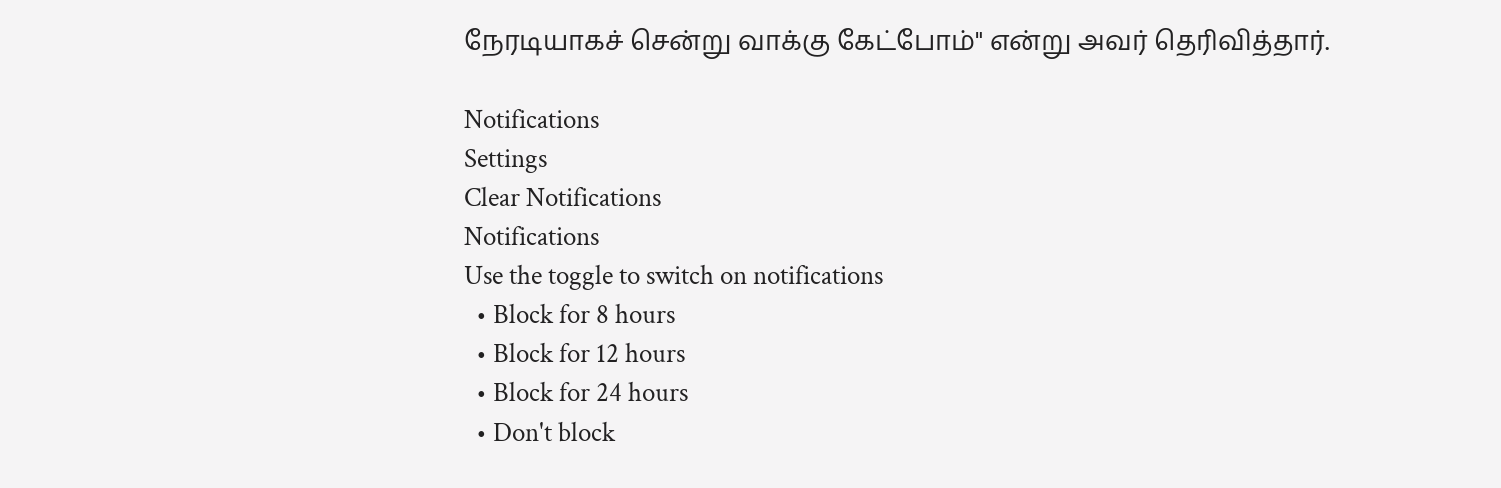நேரடியாகச் சென்று வாக்கு கேட்போம்" என்று அவர் தெரிவித்தார்.

Notifications
Settings
Clear Notifications
Notifications
Use the toggle to switch on notifications
  • Block for 8 hours
  • Block for 12 hours
  • Block for 24 hours
  • Don't block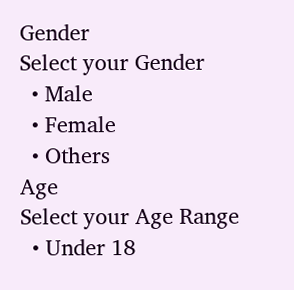Gender
Select your Gender
  • Male
  • Female
  • Others
Age
Select your Age Range
  • Under 18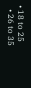• 18 to 25
  • 26 to 35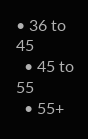• 36 to 45
  • 45 to 55
  • 55+